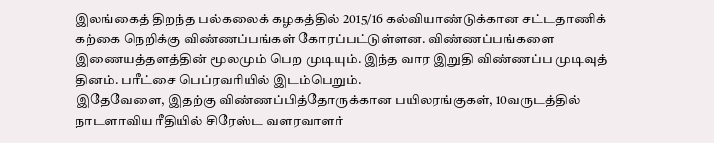இலங்கைத் திறந்த பல்கலைக் கழகத்தில் 2015/16 கல்வியாண்டுக்கான சட்டதாணிக் கற்கை நெறிக்கு விண்ணப்பங்கள் கோரப்பட்டுள்ளன. விண்ணப்பங்களை இணையத்தளத்தின் மூலமும் பெற முடியும். இந்த வார இறுதி விண்ணப்ப முடிவுத் தினம். பரீட்சை பெப்ரவரியில் இடம்பெறும்.
இதேவேளை, இதற்கு விண்ணப்பித்தோருக்கான பயிலரங்குகள், 10வருடத்தில் நாடளாவிய ரீதியில் சிரேஸ்ட வளரவாளர்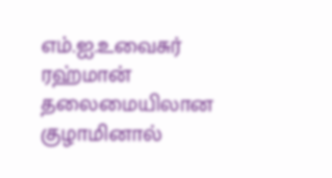எம்.ஐ.உவைசுர் ரஹ்மான் தலைமையிலான குழாமினால்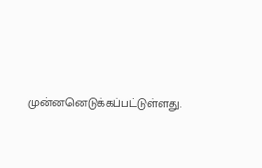முன்னனெடுக்கப்பட்டுள்ளது.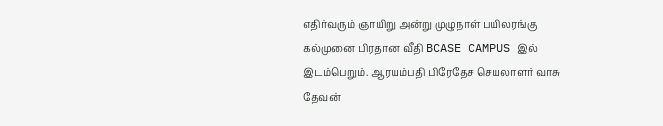எதிர்வரும் ஞாயிறு அன்று முழுநாள் பயிலரங்கு கல்முனை பிரதான வீதி BCASE CAMPUS இல் இடம்பெறும். ஆரயம்பதி பிரேதேச செயலாளர் வாசு தேவன்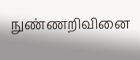நுண்ணறிவினை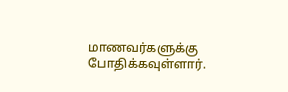மாணவர்களுக்கு போதிக்கவுள்ளார்.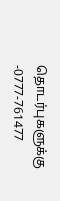தொடர்புகளுக்கு -0777-761477